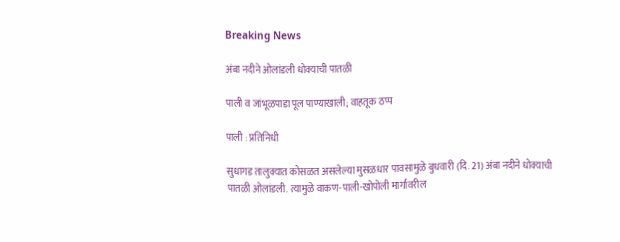Breaking News

अंबा नदीने ओलांडली धोक्याची पातळी

पाली व जांभूळपाडा पूल पाण्याखाली; वाहतूक ठप्प

पाली : प्रतिनिधी

सुधागड तालुक्यात कोसळत असलेल्या मुसळधार पावसामुळे बुधवारी (दि. 21) अंबा नदीने धोक्याची पातळी ओलांडली. त्यामुळे वाकण-पाली-खोपोली मार्गावरील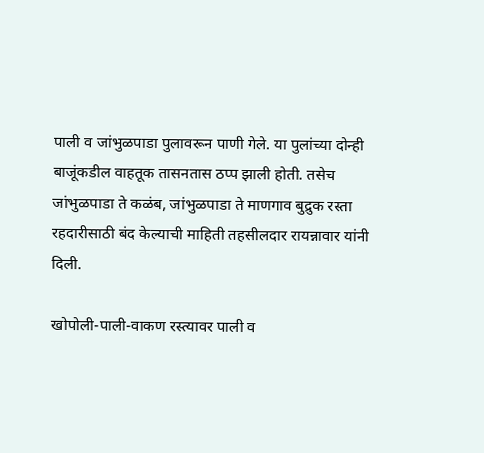पाली व जांभुळपाडा पुलावरून पाणी गेले. या पुलांच्या दोन्ही बाजूंकडील वाहतूक तासनतास ठप्प झाली होती. तसेच जांभुळपाडा ते कळंब, जांभुळपाडा ते माणगाव बुद्रुक रस्ता रहदारीसाठी बंद केल्याची माहिती तहसीलदार रायन्नावार यांनी दिली.

खोपोली-पाली-वाकण रस्त्यावर पाली व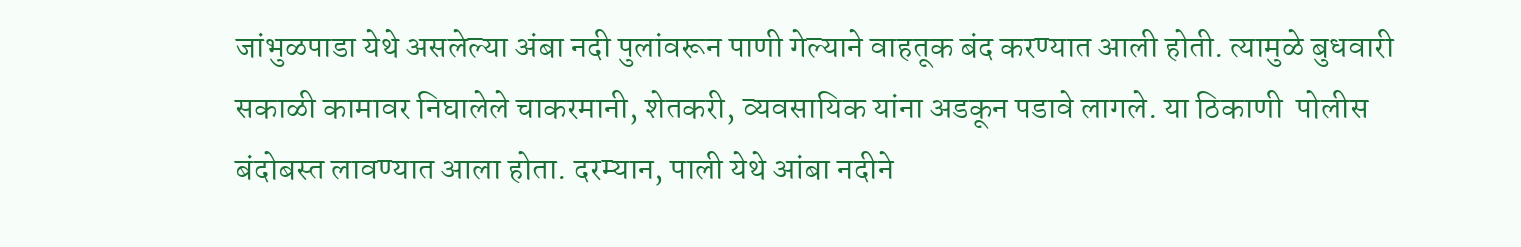जांभुळपाडा येथे असलेल्या अंबा नदी पुलांवरून पाणी गेल्याने वाहतूक बंद करण्यात आली होती. त्यामुळे बुधवारी सकाळी कामावर निघालेले चाकरमानी, शेतकरी, व्यवसायिक यांना अडकून पडावे लागले. या ठिकाणी  पोलीस बंदोबस्त लावण्यात आला होता. दरम्यान, पाली येथे आंबा नदीने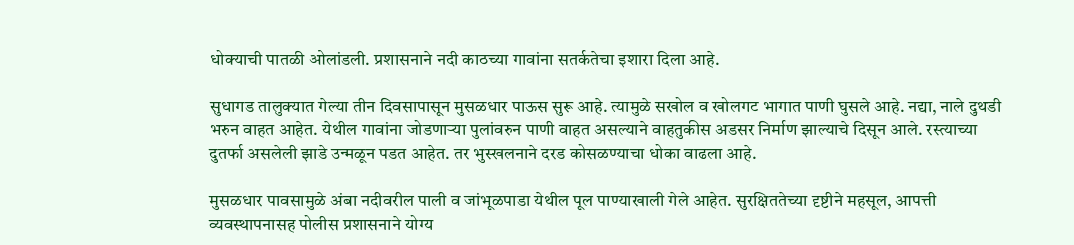धोक्याची पातळी ओलांडली. प्रशासनाने नदी काठच्या गावांना सतर्कतेचा इशारा दिला आहे.

सुधागड तालुक्यात गेल्या तीन दिवसापासून मुसळधार पाऊस सुरू आहे. त्यामुळे सखोल व खोलगट भागात पाणी घुसले आहे. नद्या, नाले दुथडी भरुन वाहत आहेत. येथील गावांना जोडणार्‍या पुलांवरुन पाणी वाहत असल्याने वाहतुकीस अडसर निर्माण झाल्याचे दिसून आले. रस्त्याच्या दुतर्फा असलेली झाडे उन्मळून पडत आहेत. तर भुस्खलनाने दरड कोसळण्याचा धोका वाढला आहे.

मुसळधार पावसामुळे अंबा नदीवरील पाली व जांभूळपाडा येथील पूल पाण्याखाली गेले आहेत. सुरक्षिततेच्या दृष्टीने महसूल, आपत्ती व्यवस्थापनासह पोलीस प्रशासनाने योग्य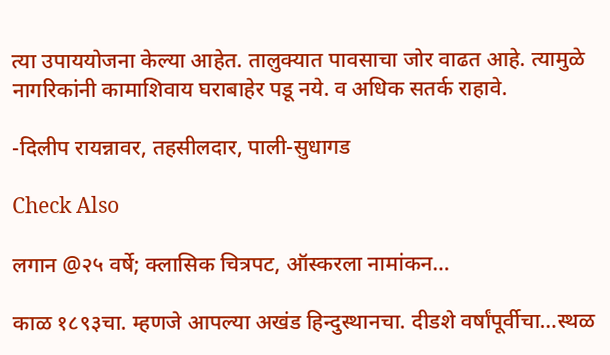त्या उपाययोजना केल्या आहेत. तालुक्यात पावसाचा जोर वाढत आहे. त्यामुळे नागरिकांनी कामाशिवाय घराबाहेर पडू नये. व अधिक सतर्क राहावे.

-दिलीप रायन्नावर, तहसीलदार, पाली-सुधागड

Check Also

लगान @२५ वर्षे; क्लासिक चित्रपट, ऑस्करला नामांकन…

काळ १८९३चा. म्हणजे आपल्या अखंड हिन्दुस्थानचा. दीडशे वर्षांपूर्वीचा…स्थळ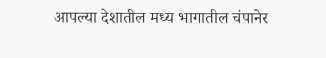आपल्या देशातील मध्य भागातील चंपानेर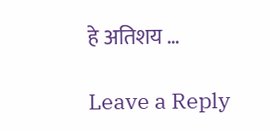हे अतिशय …

Leave a Reply